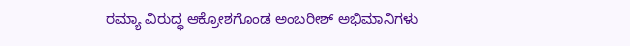ರಮ್ಯಾ ವಿರುದ್ಧ ಆಕ್ರೋಶಗೊಂಡ ಅಂಬರೀಶ್ ಅಭಿಮಾನಿಗಳು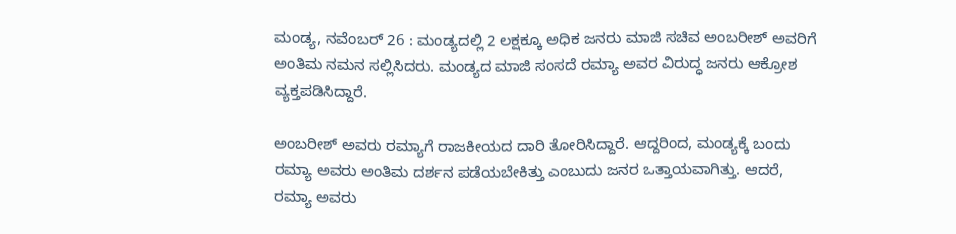ಮಂಡ್ಯ, ನವೆಂಬರ್ 26 : ಮಂಡ್ಯದಲ್ಲಿ 2 ಲಕ್ಷಕ್ಕೂ ಅಧಿಕ ಜನರು ಮಾಜಿ ಸಚಿವ ಅಂಬರೀಶ್ ಅವರಿಗೆ ಅಂತಿಮ ನಮನ ಸಲ್ಲಿಸಿದರು. ಮಂಡ್ಯದ ಮಾಜಿ ಸಂಸದೆ ರಮ್ಯಾ ಅವರ ವಿರುದ್ಧ ಜನರು ಆಕ್ರೋಶ ವ್ಯಕ್ತಪಡಿಸಿದ್ದಾರೆ.

ಅಂಬರೀಶ್ ಅವರು ರಮ್ಯಾಗೆ ರಾಜಕೀಯದ ದಾರಿ ತೋರಿಸಿದ್ದಾರೆ. ಆದ್ದರಿಂದ, ಮಂಡ್ಯಕ್ಕೆ ಬಂದು ರಮ್ಯಾ ಅವರು ಅಂತಿಮ ದರ್ಶನ ಪಡೆಯಬೇಕಿತ್ತು ಎಂಬುದು ಜನರ ಒತ್ತಾಯವಾಗಿತ್ತು. ಆದರೆ, ರಮ್ಯಾ ಅವರು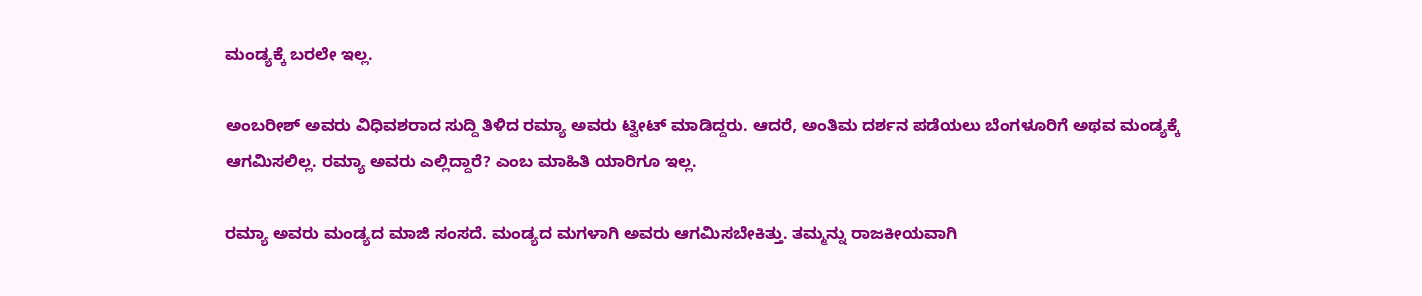ಮಂಡ್ಯಕ್ಕೆ ಬರಲೇ ಇಲ್ಲ.

ಅಂಬರೀಶ್ ಅವರು ವಿಧಿವಶರಾದ ಸುದ್ದಿ ತಿಳಿದ ರಮ್ಯಾ ಅವರು ಟ್ವೀಟ್ ಮಾಡಿದ್ದರು. ಆದರೆ, ಅಂತಿಮ ದರ್ಶನ ಪಡೆಯಲು ಬೆಂಗಳೂರಿಗೆ ಅಥವ ಮಂಡ್ಯಕ್ಕೆ ಆಗಮಿಸಲಿಲ್ಲ. ರಮ್ಯಾ ಅವರು ಎಲ್ಲಿದ್ದಾರೆ? ಎಂಬ ಮಾಹಿತಿ ಯಾರಿಗೂ ಇಲ್ಲ.

ರಮ್ಯಾ ಅವರು ಮಂಡ್ಯದ ಮಾಜಿ ಸಂಸದೆ. ಮಂಡ್ಯದ ಮಗಳಾಗಿ ಅವರು ಆಗಮಿಸಬೇಕಿತ್ತು. ತಮ್ಮನ್ನು ರಾಜಕೀಯವಾಗಿ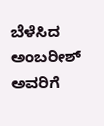ಬೆಳೆಸಿದ ಅಂಬರೀಶ್ ಅವರಿಗೆ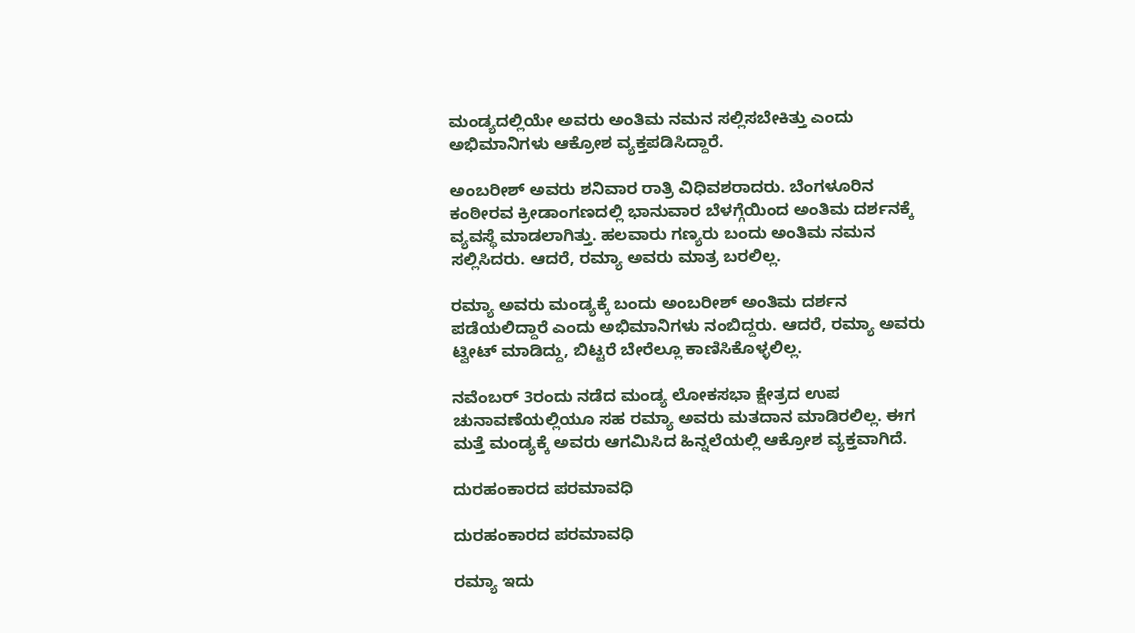ಮಂಡ್ಯದಲ್ಲಿಯೇ ಅವರು ಅಂತಿಮ ನಮನ ಸಲ್ಲಿಸಬೇಕಿತ್ತು ಎಂದು ಅಭಿಮಾನಿಗಳು ಆಕ್ರೋಶ ವ್ಯಕ್ತಪಡಿಸಿದ್ದಾರೆ.

ಅಂಬರೀಶ್ ಅವರು ಶನಿವಾರ ರಾತ್ರಿ ವಿಧಿವಶರಾದರು. ಬೆಂಗಳೂರಿನ ಕಂಠೀರವ ಕ್ರೀಡಾಂಗಣದಲ್ಲಿ ಭಾನುವಾರ ಬೆಳಗ್ಗೆಯಿಂದ ಅಂತಿಮ ದರ್ಶನಕ್ಕೆ ವ್ಯವಸ್ಥೆ ಮಾಡಲಾಗಿತ್ತು. ಹಲವಾರು ಗಣ್ಯರು ಬಂದು ಅಂತಿಮ ನಮನ ಸಲ್ಲಿಸಿದರು. ಆದರೆ, ರಮ್ಯಾ ಅವರು ಮಾತ್ರ ಬರಲಿಲ್ಲ.

ರಮ್ಯಾ ಅವರು ಮಂಡ್ಯಕ್ಕೆ ಬಂದು ಅಂಬರೀಶ್ ಅಂತಿಮ ದರ್ಶನ ಪಡೆಯಲಿದ್ದಾರೆ ಎಂದು ಅಭಿಮಾನಿಗಳು ನಂಬಿದ್ದರು. ಆದರೆ, ರಮ್ಯಾ ಅವರು ಟ್ವೀಟ್ ಮಾಡಿದ್ದು, ಬಿಟ್ಟರೆ ಬೇರೆಲ್ಲೂ ಕಾಣಿಸಿಕೊಳ್ಳಲಿಲ್ಲ.

ನವೆಂಬರ್ 3ರಂದು ನಡೆದ ಮಂಡ್ಯ ಲೋಕಸಭಾ ಕ್ಷೇತ್ರದ ಉಪ ಚುನಾವಣೆಯಲ್ಲಿಯೂ ಸಹ ರಮ್ಯಾ ಅವರು ಮತದಾನ ಮಾಡಿರಲಿಲ್ಲ. ಈಗ ಮತ್ತೆ ಮಂಡ್ಯಕ್ಕೆ ಅವರು ಆಗಮಿಸಿದ ಹಿನ್ನಲೆಯಲ್ಲಿ ಆಕ್ರೋಶ ವ್ಯಕ್ತವಾಗಿದೆ.

ದುರಹಂಕಾರದ ಪರಮಾವಧಿ

ದುರಹಂಕಾರದ ಪರಮಾವಧಿ

ರಮ್ಯಾ ಇದು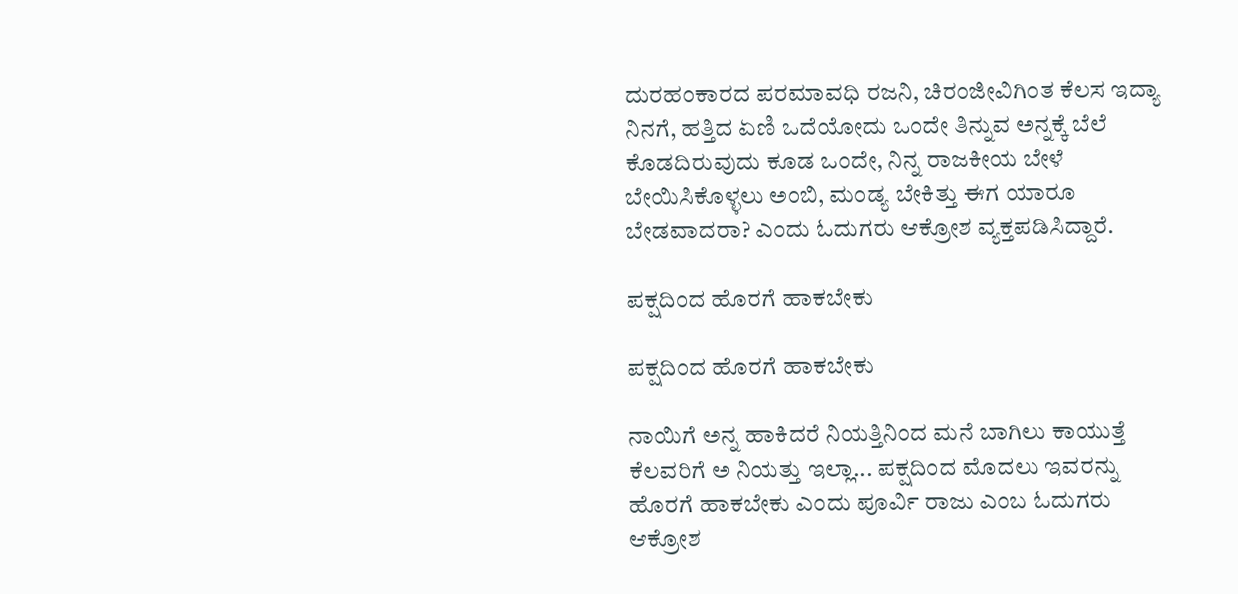ದುರಹಂಕಾರದ ಪರಮಾವಧಿ ರಜನಿ, ಚಿರಂಜೀವಿಗಿಂತ ಕೆಲಸ ಇದ್ಯಾ ನಿನಗೆ, ಹತ್ತಿದ ಏಣಿ ಒದೆಯೋದು ಒಂದೇ ತಿನ್ನುವ ಅನ್ನಕ್ಕೆ ಬೆಲೆ ಕೊಡದಿರುವುದು ಕೂಡ ಒಂದೇ, ನಿನ್ನ ರಾಜಕೀಯ ಬೇಳೆ ಬೇಯಿಸಿಕೊಳ್ಳಲು ಅಂಬಿ, ಮಂಡ್ಯ ಬೇಕಿತ್ತು ಈಗ ಯಾರೂ ಬೇಡವಾದರಾ? ಎಂದು ಓದುಗರು ಆಕ್ರೋಶ ವ್ಯಕ್ತಪಡಿಸಿದ್ದಾರೆ.

ಪಕ್ಷದಿಂದ ಹೊರಗೆ ಹಾಕಬೇಕು

ಪಕ್ಷದಿಂದ ಹೊರಗೆ ಹಾಕಬೇಕು

ನಾಯಿಗೆ ಅನ್ನ ಹಾಕಿದರೆ ನಿಯತ್ತಿನಿಂದ ಮನೆ ಬಾಗಿಲು ಕಾಯುತ್ತೆ ಕೆಲವರಿಗೆ ಅ ನಿಯತ್ತು ಇಲ್ಲಾ... ಪಕ್ಷದಿಂದ ಮೊದಲು ಇವರನ್ನು ಹೊರಗೆ ಹಾಕಬೇಕು ಎಂದು ಪೂರ್ವಿ ರಾಜು ಎಂಬ ಓದುಗರು ಆಕ್ರೋಶ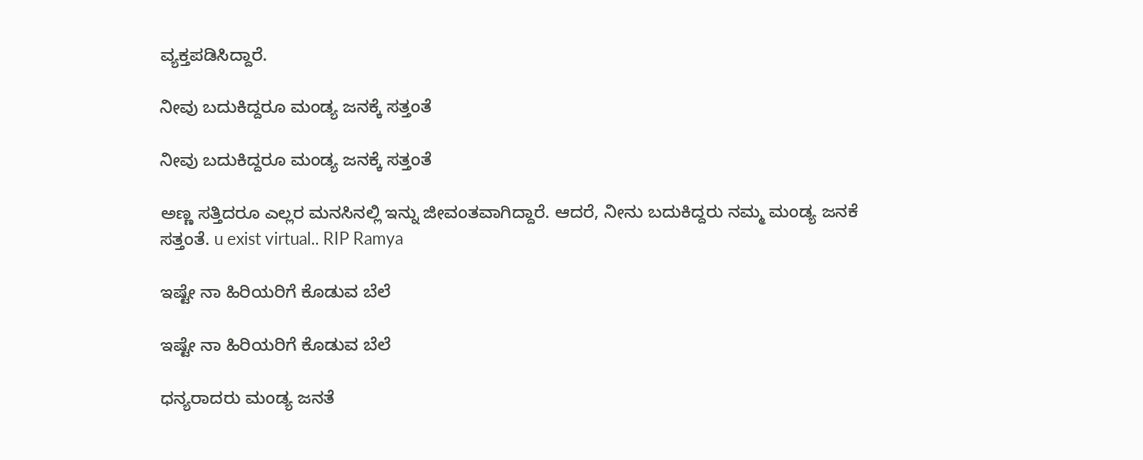ವ್ಯಕ್ತಪಡಿಸಿದ್ದಾರೆ.

ನೀವು ಬದುಕಿದ್ದರೂ ಮಂಡ್ಯ ಜನಕ್ಕೆ ಸತ್ತಂತೆ

ನೀವು ಬದುಕಿದ್ದರೂ ಮಂಡ್ಯ ಜನಕ್ಕೆ ಸತ್ತಂತೆ

ಅಣ್ಣ ಸತ್ತಿದರೂ ಎಲ್ಲರ ಮನಸಿನಲ್ಲಿ ಇನ್ನು ಜೀವಂತವಾಗಿದ್ದಾರೆ. ಆದರೆ, ನೀನು ಬದುಕಿದ್ದರು ನಮ್ಮ ಮಂಡ್ಯ ಜನಕೆ ಸತ್ತಂತೆ. u exist virtual.. RIP Ramya

ಇಷ್ಟೇ ನಾ ಹಿರಿಯರಿಗೆ ಕೊಡುವ ಬೆಲೆ

ಇಷ್ಟೇ ನಾ ಹಿರಿಯರಿಗೆ ಕೊಡುವ ಬೆಲೆ

ಧನ್ಯರಾದರು ಮಂಡ್ಯ ಜನತೆ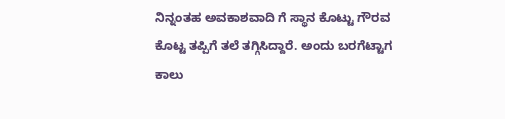ನಿನ್ನಂತಹ ಅವಕಾಶವಾದಿ ಗೆ ಸ್ಥಾನ ಕೊಟ್ಟು ಗೌರವ ಕೊಟ್ಟ ತಪ್ಪಿಗೆ ತಲೆ ತಗ್ಗಿಸಿದ್ದಾರೆ. ಅಂದು ಬರಗೆಟ್ಟಾಗ ಕಾಲು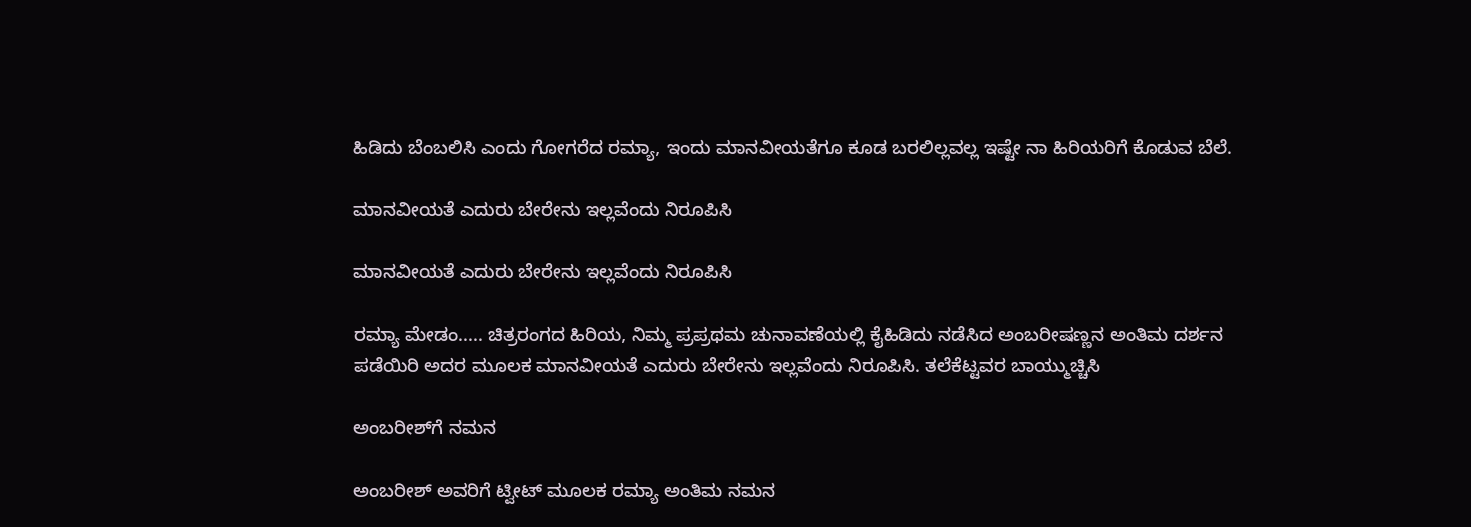ಹಿಡಿದು ಬೆಂಬಲಿಸಿ ಎಂದು ಗೋಗರೆದ ರಮ್ಯಾ, ಇಂದು ಮಾನವೀಯತೆಗೂ ಕೂಡ ಬರಲಿಲ್ಲವಲ್ಲ ಇಷ್ಟೇ ನಾ ಹಿರಿಯರಿಗೆ ಕೊಡುವ ಬೆಲೆ.

ಮಾನವೀಯತೆ ಎದುರು ಬೇರೇನು ಇಲ್ಲವೆಂದು ನಿರೂಪಿಸಿ

ಮಾನವೀಯತೆ ಎದುರು ಬೇರೇನು ಇಲ್ಲವೆಂದು ನಿರೂಪಿಸಿ

ರಮ್ಯಾ ಮೇಡಂ..... ಚಿತ್ರರಂಗದ ಹಿರಿಯ, ನಿಮ್ಮ ಪ್ರಪ್ರಥಮ ಚುನಾವಣೆಯಲ್ಲಿ ಕೈಹಿಡಿದು ನಡೆಸಿದ ಅಂಬರೀಷಣ್ಣನ ಅಂತಿಮ ದರ್ಶನ ಪಡೆಯಿರಿ ಅದರ ಮೂಲಕ ಮಾನವೀಯತೆ ಎದುರು ಬೇರೇನು ಇಲ್ಲವೆಂದು ನಿರೂಪಿಸಿ. ತಲೆಕೆಟ್ಟವರ ಬಾಯ್ಮುಚ್ಚಿಸಿ

ಅಂಬರೀಶ್‌ಗೆ ನಮನ

ಅಂಬರೀಶ್ ಅವರಿಗೆ ಟ್ವೀಟ್ ಮೂಲಕ ರಮ್ಯಾ ಅಂತಿಮ ನಮನ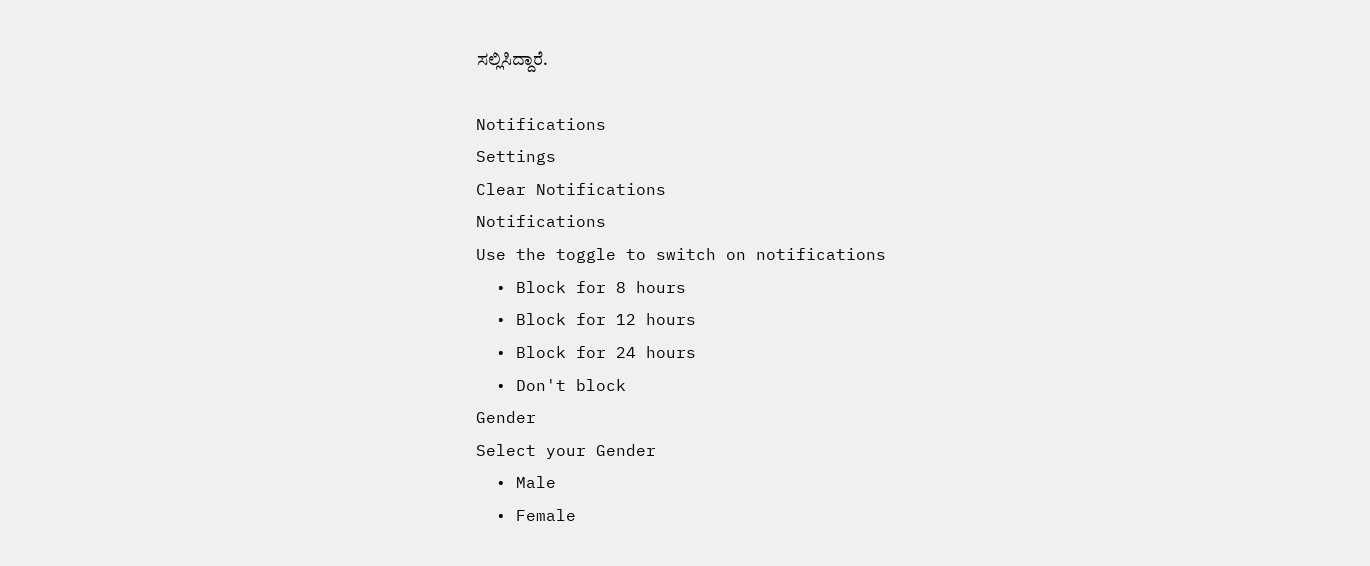ಸಲ್ಲಿಸಿದ್ದಾರೆ.

Notifications
Settings
Clear Notifications
Notifications
Use the toggle to switch on notifications
  • Block for 8 hours
  • Block for 12 hours
  • Block for 24 hours
  • Don't block
Gender
Select your Gender
  • Male
  • Female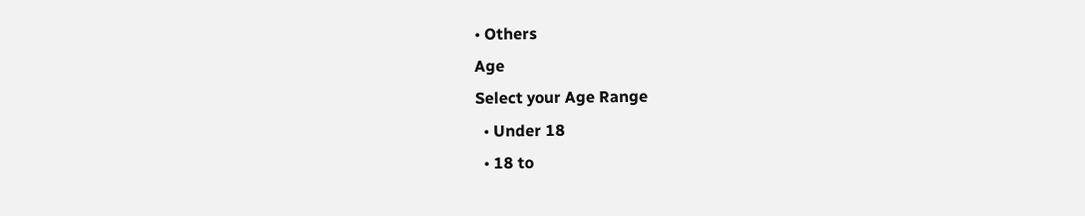• Others
Age
Select your Age Range
  • Under 18
  • 18 to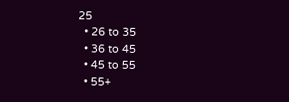25
  • 26 to 35
  • 36 to 45
  • 45 to 55
  • 55+